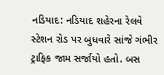નડિયાદ: નડિયાદ શહેરના રેલવે સ્ટેશન રોડ પર બુધવારે સાંજે ગંભીર ટ્રાફિક જામ સર્જાયો હતો. બસ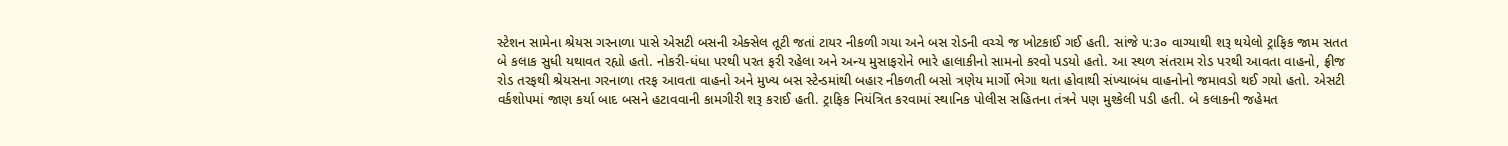સ્ટેશન સામેના શ્રેયસ ગરનાળા પાસે એસટી બસની એક્સેલ તૂટી જતાં ટાયર નીકળી ગયા અને બસ રોડની વચ્ચે જ ખોટકાઈ ગઈ હતી. સાંજે ૫:૩૦ વાગ્યાથી શરૂ થયેલો ટ્રાફિક જામ સતત બે કલાક સુધી યથાવત રહ્યો હતો. નોકરી-ધંધા પરથી પરત ફરી રહેલા અને અન્ય મુસાફરોને ભારે હાલાકીનો સામનો કરવો પડયો હતો. આ સ્થળ સંતરામ રોડ પરથી આવતા વાહનો, ફ્રીજ રોડ તરફથી શ્રેયસના ગરનાળા તરફ આવતા વાહનો અને મુખ્ય બસ સ્ટેન્ડમાંથી બહાર નીકળતી બસો ત્રણેય માર્ગો ભેગા થતા હોવાથી સંખ્યાબંધ વાહનોનો જમાવડો થઈ ગયો હતો. એસટી વર્કશોપમાં જાણ કર્યા બાદ બસને હટાવવાની કામગીરી શરૂ કરાઈ હતી. ટ્રાફિક નિયંત્રિત કરવામાં સ્થાનિક પોલીસ સહિતના તંત્રને પણ મુશ્કેલી પડી હતી. બે કલાકની જહેમત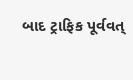બાદ ટ્રાફિક પૂર્વવત્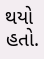થયો હતો.